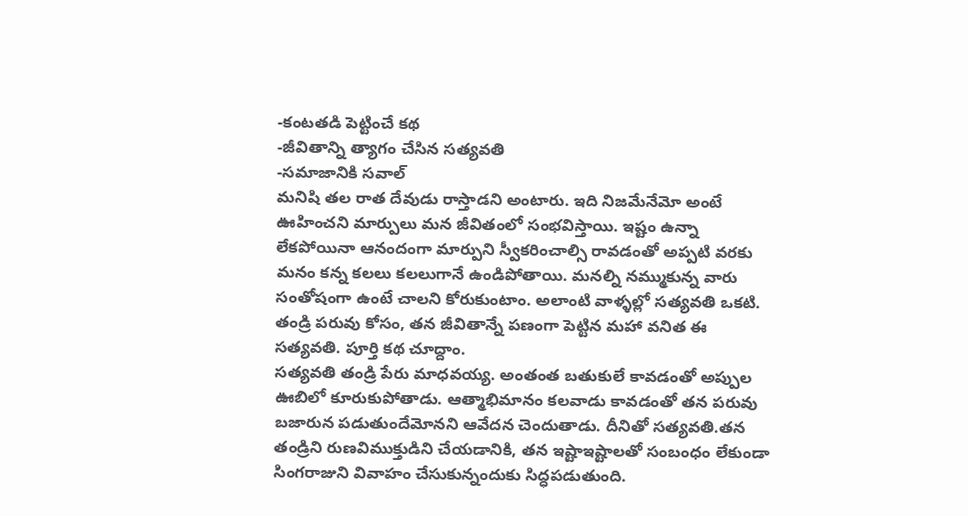-కంటతడి పెట్టించే కథ
-జీవితాన్ని త్యాగం చేసిన సత్యవతి
-సమాజానికి సవాల్
మనిషి తల రాత దేవుడు రాస్తాడని అంటారు. ఇది నిజమేనేమో అంటే ఊహించని మార్పులు మన జీవితంలో సంభవిస్తాయి. ఇష్టం ఉన్నా లేకపోయినా ఆనందంగా మార్పుని స్వీకరించాల్సి రావడంతో అప్పటి వరకు మనం కన్న కలలు కలలుగానే ఉండిపోతాయి. మనల్ని నమ్ముకున్న వారు సంతోషంగా ఉంటే చాలని కోరుకుంటాం. అలాంటి వాళ్ళల్లో సత్యవతి ఒకటి. తండ్రి పరువు కోసం, తన జీవితాన్నే పణంగా పెట్టిన మహా వనిత ఈ సత్యవతి. పూర్తి కథ చూద్దాం.
సత్యవతి తండ్రి పేరు మాధవయ్య. అంతంత బతుకులే కావడంతో అప్పుల ఊబిలో కూరుకుపోతాడు. ఆత్మాభిమానం కలవాడు కావడంతో తన పరువు బజారున పడుతుందేమోనని ఆవేదన చెందుతాడు. దీనితో సత్యవతి.తన తండ్రిని రుణవిముక్తుడిని చేయడానికి, తన ఇష్టాఇష్టాలతో సంబంధం లేకుండా సింగరాజుని వివాహం చేసుకున్నందుకు సిద్ధపడుతుంది.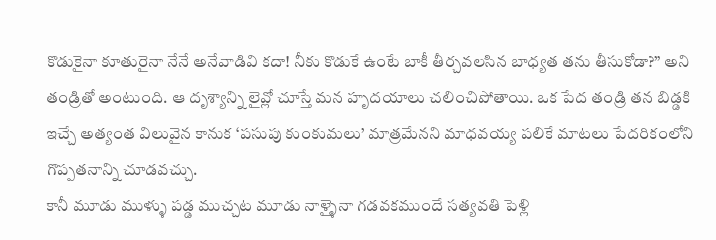కొడుకైనా కూతురైనా నేనే అనేవాడివి కదా! నీకు కొడుకే ఉంటే బాకీ తీర్చవలసిన బాధ్యత తను తీసుకోడా?” అని తండ్రితో అంటుంది. ఆ దృశ్యాన్ని లైవ్లో చూస్తే మన హృదయాలు చలించిపోతాయి. ఒక పేద తండ్రి తన బిడ్డకి ఇచ్చే అత్యంత విలువైన కానుక ‘పసుపు కుంకుమలు’ మాత్రమేనని మాధవయ్య పలికే మాటలు పేదరికంలోని గొప్పతనాన్ని చూడవచ్చు.
కానీ మూడు ముళ్ళు పడ్డ ముచ్చట మూడు నాళ్ళైనా గడవకముందే సత్యవతి పెళ్లి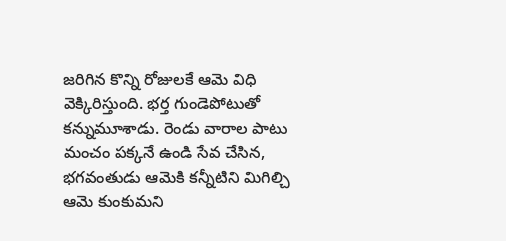జరిగిన కొన్ని రోజులకే ఆమె విధి వెక్కిరిస్తుంది. భర్త గుండెపోటుతో కన్నుమూశాడు. రెండు వారాల పాటు మంచం పక్కనే ఉండి సేవ చేసిన, భగవంతుడు ఆమెకి కన్నీటిని మిగిల్చి ఆమె కుంకుమని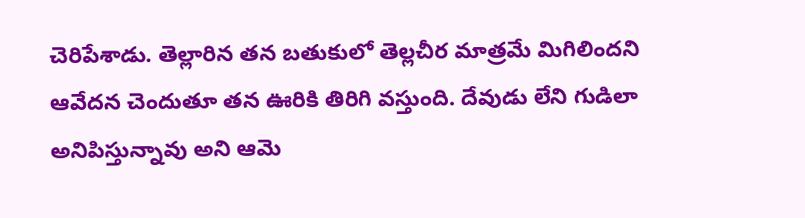చెరిపేశాడు. తెల్లారిన తన బతుకులో తెల్లచీర మాత్రమే మిగిలిందని ఆవేదన చెందుతూ తన ఊరికి తిరిగి వస్తుంది. దేవుడు లేని గుడిలా అనిపిస్తున్నావు అని ఆమె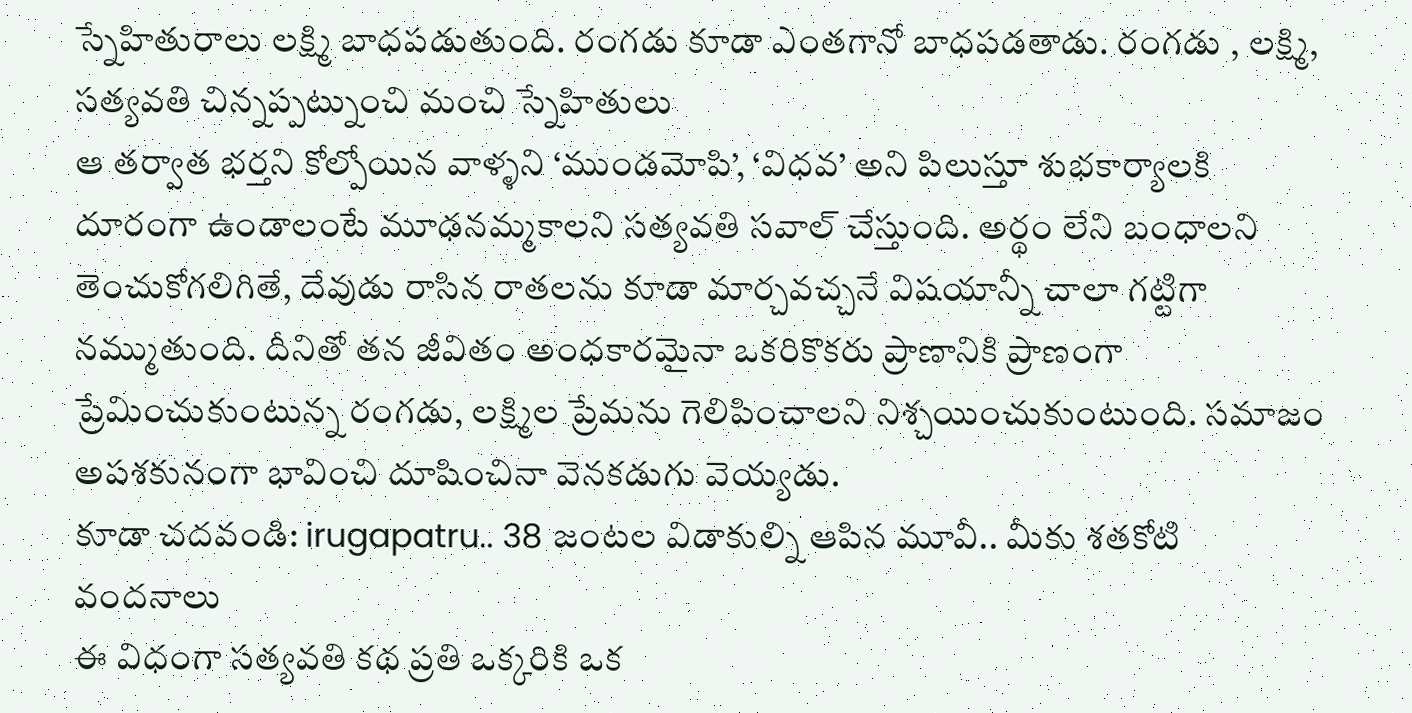స్నేహితురాలు లక్ష్మి బాధపడుతుంది. రంగడు కూడా ఎంతగానో బాధపడతాడు. రంగడు , లక్ష్మి, సత్యవతి చిన్నప్పట్నుంచి మంచి స్నేహితులు
ఆ తర్వాత భర్తని కోల్పోయిన వాళ్ళని ‘ముండమోపి’, ‘విధవ’ అని పిలుస్తూ శుభకార్యాలకి దూరంగా ఉండాలంటే మూఢనమ్మకాలని సత్యవతి సవాల్ చేస్తుంది. అర్థం లేని బంధాలని తెంచుకోగలిగితే, దేవుడు రాసిన రాతలను కూడా మార్చవచ్చనే విషయాన్నీ చాలా గట్టిగా నమ్ముతుంది. దీనితో తన జీవితం అంధకారమైనా ఒకరికొకరు ప్రాణానికి ప్రాణంగా ప్రేమించుకుంటున్న రంగడు, లక్ష్మిల ప్రేమను గెలిపించాలని నిశ్చయించుకుంటుంది. సమాజం అపశకునంగా భావించి దూషించినా వెనకడుగు వెయ్యడు.
కూడా చదవండి: irugapatru.. 38 జంటల విడాకుల్ని ఆపిన మూవీ.. మీకు శతకోటి వందనాలు
ఈ విధంగా సత్యవతి కథ ప్రతి ఒక్కరికి ఒక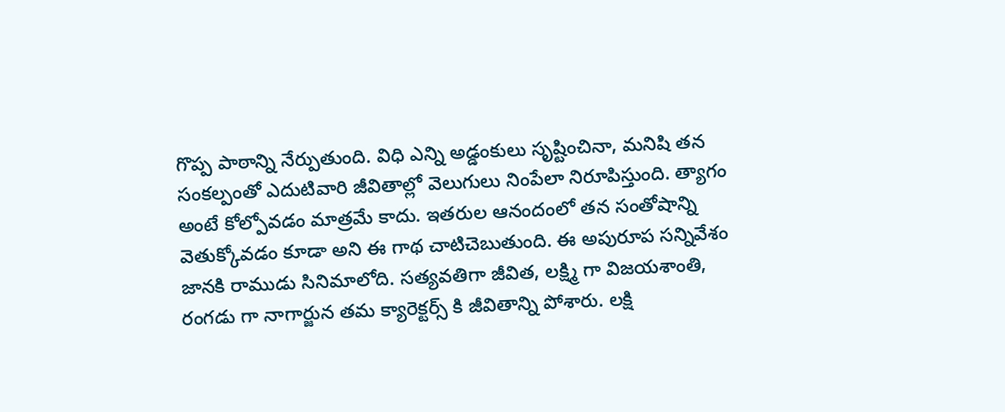గొప్ప పాఠాన్ని నేర్పుతుంది. విధి ఎన్ని అడ్డంకులు సృష్టించినా, మనిషి తన సంకల్పంతో ఎదుటివారి జీవితాల్లో వెలుగులు నింపేలా నిరూపిస్తుంది. త్యాగం అంటే కోల్పోవడం మాత్రమే కాదు. ఇతరుల ఆనందంలో తన సంతోషాన్ని వెతుక్కోవడం కూడా అని ఈ గాథ చాటిచెబుతుంది. ఈ అపురూప సన్నివేశం జానకి రాముడు సినిమాలోది. సత్యవతిగా జీవిత, లక్ష్మి గా విజయశాంతి, రంగడు గా నాగార్జున తమ క్యారెక్టర్స్ కి జీవితాన్ని పోశారు. లక్షి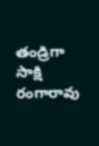తండ్రిగా సాక్షి రంగారావు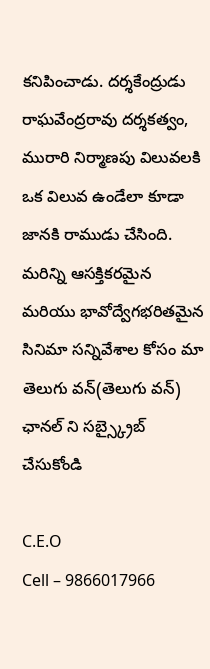కనిపించాడు. దర్శకేంద్రుడు రాఘవేంద్రరావు దర్శకత్వం, మురారి నిర్మాణపు విలువలకి ఒక విలువ ఉండేలా కూడా జానకి రాముడు చేసింది. మరిన్ని ఆసక్తికరమైన మరియు భావోద్వేగభరితమైన సినిమా సన్నివేశాల కోసం మా తెలుగు వన్(తెలుగు వన్) ఛానల్ ని సబ్స్క్రైబ్ చేసుకోండి

C.E.O
Cell – 9866017966